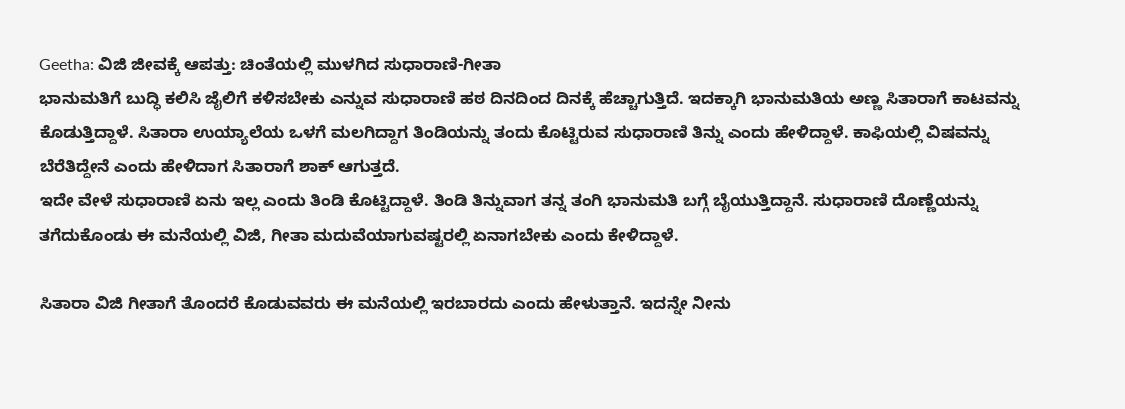Geetha: ವಿಜಿ ಜೀವಕ್ಕೆ ಆಪತ್ತು: ಚಿಂತೆಯಲ್ಲಿ ಮುಳಗಿದ ಸುಧಾರಾಣಿ-ಗೀತಾ
ಭಾನುಮತಿಗೆ ಬುದ್ಧಿ ಕಲಿಸಿ ಜೈಲಿಗೆ ಕಳಿಸಬೇಕು ಎನ್ನುವ ಸುಧಾರಾಣಿ ಹಠ ದಿನದಿಂದ ದಿನಕ್ಕೆ ಹೆಚ್ಚಾಗುತ್ತಿದೆ. ಇದಕ್ಕಾಗಿ ಭಾನುಮತಿಯ ಅಣ್ಣ ಸಿತಾರಾಗೆ ಕಾಟವನ್ನು ಕೊಡುತ್ತಿದ್ದಾಳೆ. ಸಿತಾರಾ ಉಯ್ಯಾಲೆಯ ಒಳಗೆ ಮಲಗಿದ್ದಾಗ ತಿಂಡಿಯನ್ನು ತಂದು ಕೊಟ್ಟಿರುವ ಸುಧಾರಾಣಿ ತಿನ್ನು ಎಂದು ಹೇಳಿದ್ದಾಳೆ. ಕಾಫಿಯಲ್ಲಿ ವಿಷವನ್ನು ಬೆರೆತಿದ್ದೇನೆ ಎಂದು ಹೇಳಿದಾಗ ಸಿತಾರಾಗೆ ಶಾಕ್ ಆಗುತ್ತದೆ.
ಇದೇ ವೇಳೆ ಸುಧಾರಾಣಿ ಏನು ಇಲ್ಲ ಎಂದು ತಿಂಡಿ ಕೊಟ್ಟಿದ್ದಾಳೆ. ತಿಂಡಿ ತಿನ್ನುವಾಗ ತನ್ನ ತಂಗಿ ಭಾನುಮತಿ ಬಗ್ಗೆ ಬೈಯುತ್ತಿದ್ದಾನೆ. ಸುಧಾರಾಣಿ ದೊಣ್ಣೆಯನ್ನು ತಗೆದುಕೊಂಡು ಈ ಮನೆಯಲ್ಲಿ ವಿಜಿ, ಗೀತಾ ಮದುವೆಯಾಗುವಷ್ಟರಲ್ಲಿ ಏನಾಗಬೇಕು ಎಂದು ಕೇಳಿದ್ದಾಳೆ.

ಸಿತಾರಾ ವಿಜಿ ಗೀತಾಗೆ ತೊಂದರೆ ಕೊಡುವವರು ಈ ಮನೆಯಲ್ಲಿ ಇರಬಾರದು ಎಂದು ಹೇಳುತ್ತಾನೆ. ಇದನ್ನೇ ನೀನು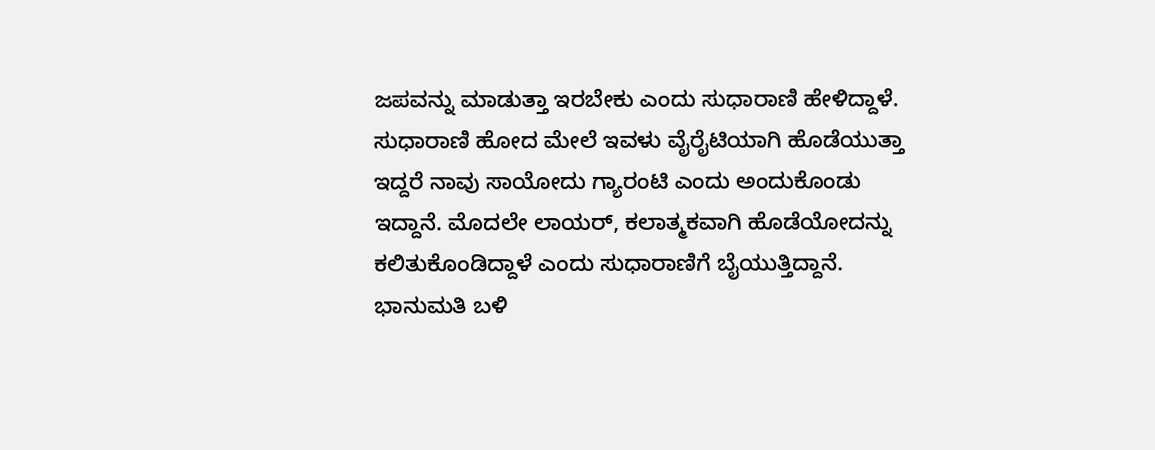ಜಪವನ್ನು ಮಾಡುತ್ತಾ ಇರಬೇಕು ಎಂದು ಸುಧಾರಾಣಿ ಹೇಳಿದ್ದಾಳೆ. ಸುಧಾರಾಣಿ ಹೋದ ಮೇಲೆ ಇವಳು ವೈರೈಟಿಯಾಗಿ ಹೊಡೆಯುತ್ತಾ ಇದ್ದರೆ ನಾವು ಸಾಯೋದು ಗ್ಯಾರಂಟಿ ಎಂದು ಅಂದುಕೊಂಡು ಇದ್ದಾನೆ. ಮೊದಲೇ ಲಾಯರ್, ಕಲಾತ್ಮಕವಾಗಿ ಹೊಡೆಯೋದನ್ನು ಕಲಿತುಕೊಂಡಿದ್ದಾಳೆ ಎಂದು ಸುಧಾರಾಣಿಗೆ ಬೈಯುತ್ತಿದ್ದಾನೆ.
ಭಾನುಮತಿ ಬಳಿ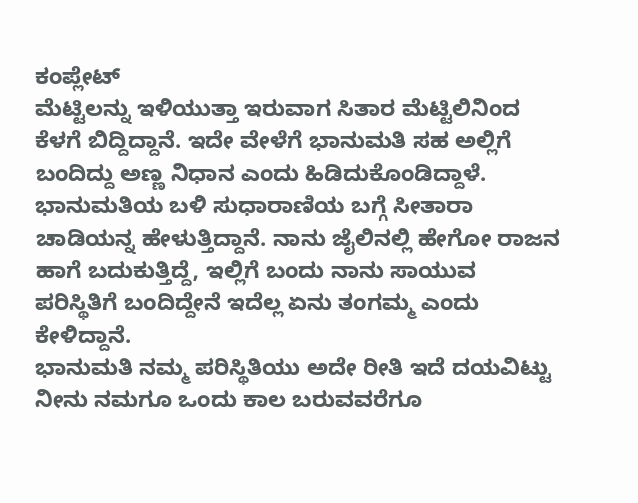ಕಂಪ್ಲೇಟ್
ಮೆಟ್ಟಿಲನ್ನು ಇಳಿಯುತ್ತಾ ಇರುವಾಗ ಸಿತಾರ ಮೆಟ್ಟಿಲಿನಿಂದ ಕೆಳಗೆ ಬಿದ್ದಿದ್ದಾನೆ. ಇದೇ ವೇಳೆಗೆ ಭಾನುಮತಿ ಸಹ ಅಲ್ಲಿಗೆ ಬಂದಿದ್ದು ಅಣ್ಣ ನಿಧಾನ ಎಂದು ಹಿಡಿದುಕೊಂಡಿದ್ದಾಳೆ. ಭಾನುಮತಿಯ ಬಳಿ ಸುಧಾರಾಣಿಯ ಬಗ್ಗೆ ಸೀತಾರಾ ಚಾಡಿಯನ್ನ ಹೇಳುತ್ತಿದ್ದಾನೆ. ನಾನು ಜೈಲಿನಲ್ಲಿ ಹೇಗೋ ರಾಜನ ಹಾಗೆ ಬದುಕುತ್ತಿದ್ದೆ, ಇಲ್ಲಿಗೆ ಬಂದು ನಾನು ಸಾಯುವ ಪರಿಸ್ಥಿತಿಗೆ ಬಂದಿದ್ದೇನೆ ಇದೆಲ್ಲ ಏನು ತಂಗಮ್ಮ ಎಂದು ಕೇಳಿದ್ದಾನೆ.
ಭಾನುಮತಿ ನಮ್ಮ ಪರಿಸ್ಥಿತಿಯು ಅದೇ ರೀತಿ ಇದೆ ದಯವಿಟ್ಟು ನೀನು ನಮಗೂ ಒಂದು ಕಾಲ ಬರುವವರೆಗೂ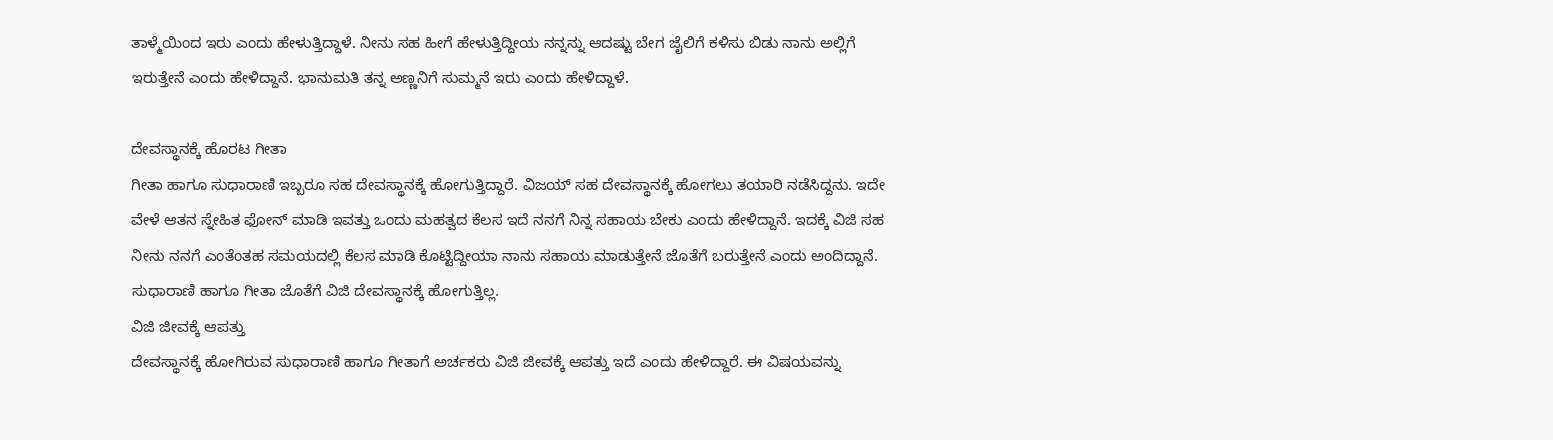ತಾಳ್ಮೆಯಿಂದ ಇರು ಎಂದು ಹೇಳುತ್ತಿದ್ದಾಳೆ. ನೀನು ಸಹ ಹೀಗೆ ಹೇಳುತ್ತಿದ್ದೀಯ ನನ್ನನ್ನು ಆದಷ್ಟು ಬೇಗ ಜೈಲಿಗೆ ಕಳಿಸು ಬಿಡು ನಾನು ಅಲ್ಲಿಗೆ ಇರುತ್ತೇನೆ ಎಂದು ಹೇಳಿದ್ದಾನೆ. ಭಾನುಮತಿ ತನ್ನ ಅಣ್ಣನಿಗೆ ಸುಮ್ಮನೆ ಇರು ಎಂದು ಹೇಳಿದ್ದಾಳೆ.

ದೇವಸ್ಥಾನಕ್ಕೆ ಹೊರಟ ಗೀತಾ
ಗೀತಾ ಹಾಗೂ ಸುಧಾರಾಣಿ ಇಬ್ಬರೂ ಸಹ ದೇವಸ್ಥಾನಕ್ಕೆ ಹೋಗುತ್ತಿದ್ದಾರೆ. ವಿಜಯ್ ಸಹ ದೇವಸ್ಥಾನಕ್ಕೆ ಹೋಗಲು ತಯಾರಿ ನಡೆಸಿದ್ದನು. ಇದೇ ವೇಳೆ ಆತನ ಸ್ನೇಹಿತ ಫೋನ್ ಮಾಡಿ ಇವತ್ತು ಒಂದು ಮಹತ್ವದ ಕೆಲಸ ಇದೆ ನನಗೆ ನಿನ್ನ ಸಹಾಯ ಬೇಕು ಎಂದು ಹೇಳಿದ್ದಾನೆ. ಇದಕ್ಕೆ ವಿಜಿ ಸಹ ನೀನು ನನಗೆ ಎಂತೆಂತಹ ಸಮಯದಲ್ಲಿ ಕೆಲಸ ಮಾಡಿ ಕೊಟ್ಟಿದ್ದೀಯಾ ನಾನು ಸಹಾಯ ಮಾಡುತ್ತೇನೆ ಜೊತೆಗೆ ಬರುತ್ತೇನೆ ಎಂದು ಅಂದಿದ್ದಾನೆ. ಸುಧಾರಾಣಿ ಹಾಗೂ ಗೀತಾ ಜೊತೆಗೆ ವಿಜಿ ದೇವಸ್ಥಾನಕ್ಕೆ ಹೋಗುತ್ತಿಲ್ಲ.
ವಿಜಿ ಜೀವಕ್ಕೆ ಆಪತ್ತು
ದೇವಸ್ಥಾನಕ್ಕೆ ಹೋಗಿರುವ ಸುಧಾರಾಣಿ ಹಾಗೂ ಗೀತಾಗೆ ಅರ್ಚಕರು ವಿಜಿ ಜೀವಕ್ಕೆ ಆಪತ್ತು ಇದೆ ಎಂದು ಹೇಳಿದ್ದಾರೆ. ಈ ವಿಷಯವನ್ನು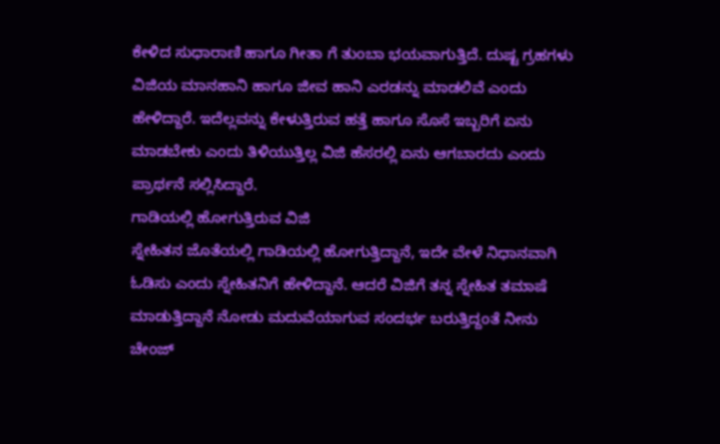ಕೇಳಿದ ಸುಧಾರಾಣಿ ಹಾಗೂ ಗೀತಾ ಗೆ ತುಂಬಾ ಭಯವಾಗುತ್ತಿದೆ. ದುಷ್ಟ ಗ್ರಹಗಳು ವಿಜಿಯ ಮಾನಹಾನಿ ಹಾಗೂ ಜೀವ ಹಾನಿ ಎರಡನ್ನು ಮಾಡಲಿವೆ ಎಂದು ಹೇಳಿದ್ದಾರೆ. ಇದೆಲ್ಲವನ್ನು ಕೇಳುತ್ತಿರುವ ಹತ್ತೆ ಹಾಗೂ ಸೊಸೆ ಇಬ್ಬರಿಗೆ ಏನು ಮಾಡಬೇಕು ಎಂದು ತಿಳಿಯುತ್ತಿಲ್ಲ ವಿಜಿ ಹೆಸರಲ್ಲಿ ಏನು ಆಗಬಾರದು ಎಂದು ಪ್ರಾರ್ಥನೆ ಸಲ್ಲಿಸಿದ್ದಾರೆ.
ಗಾಡಿಯಲ್ಲಿ ಹೋಗುತ್ತಿರುವ ವಿಜಿ
ಸ್ನೇಹಿತನ ಜೊತೆಯಲ್ಲಿ ಗಾಡಿಯಲ್ಲಿ ಹೋಗುತ್ತಿದ್ದಾನೆ, ಇದೇ ವೇಳೆ ನಿಧಾನವಾಗಿ ಓಡಿಸು ಎಂದು ಸ್ನೇಹಿತನಿಗೆ ಹೇಳಿದ್ದಾನೆ. ಆದರೆ ವಿಜಿಗೆ ತನ್ನ ಸ್ನೇಹಿತ ತಮಾಷೆ ಮಾಡುತ್ತಿದ್ದಾನೆ ನೋಡು ಮದುವೆಯಾಗುವ ಸಂದರ್ಭ ಬರುತ್ತಿದ್ದಂತೆ ನೀನು ಚೇಂಜ್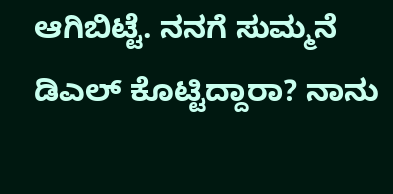ಆಗಿಬಿಟ್ಟೆ. ನನಗೆ ಸುಮ್ಮನೆ ಡಿಎಲ್ ಕೊಟ್ಟಿದ್ದಾರಾ? ನಾನು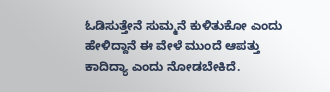ಓಡಿಸುತ್ತೇನೆ ಸುಮ್ಮನೆ ಕುಳಿತುಕೋ ಎಂದು ಹೇಳಿದ್ದಾನೆ ಈ ವೇಳೆ ಮುಂದೆ ಆಪತ್ತು ಕಾದಿದ್ಯಾ ಎಂದು ನೋಡಬೇಕಿದೆ.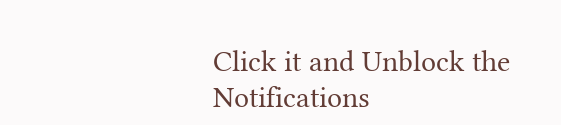Click it and Unblock the Notifications